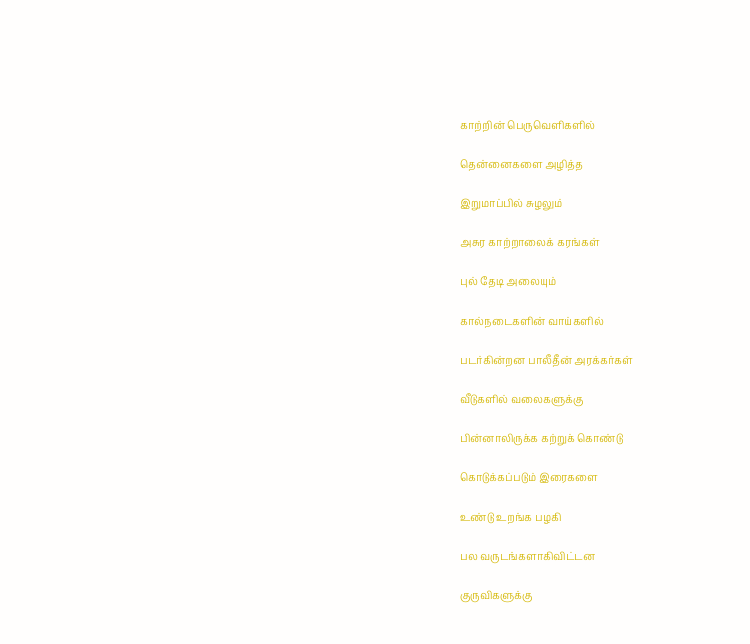காற்றின் பெருவெளிகளில்

தென்னைகளை அழித்த

இறுமாப்பில் சுழலும்

அசுர காற்றாலைக் கரங்கள்

புல் தேடி அலையும்

கால்நடைகளின் வாய்களில்

படர்கின்றன பாலீதீன் அரக்கர்கள்

வீடுகளில் வலைகளுக்கு

பின்னாலிருக்க கற்றுக் கொண்டு

கொடுக்கப்படும் இரைகளை

உண்டு உறங்க பழகி

பல வருடங்களாகிவிட்டன

குருவிகளுக்கு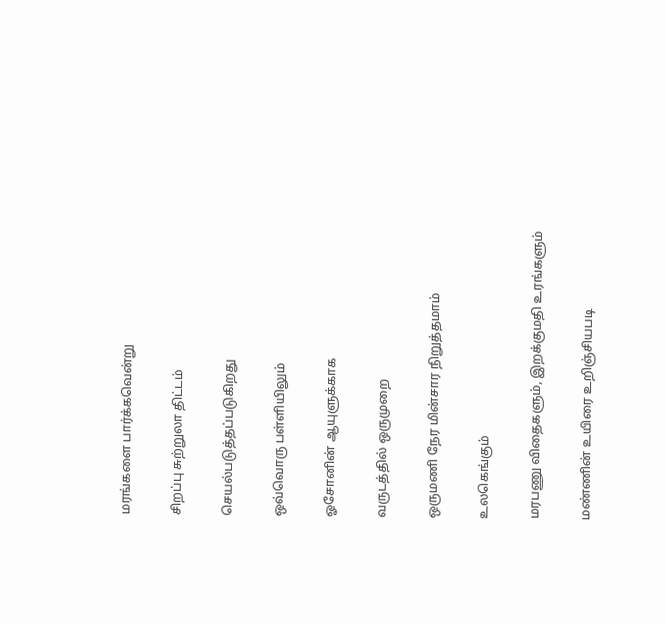மரங்களை பார்க்கவென்று

சிறப்பு சுற்றுலா திட்டம்

செயல்படுத்தப்படுகிறது

ஒவ்வொரு பள்ளியிலும்

ஓசோனின் ஆயுளுக்காக

வருடத்தில் ஒருமுறை

ஒருமணி நேர மின்சார நிறுத்தமாம்

உலகெங்கும்

மரபணு விதைகளும், இறக்குமதி உரங்களும்

மண்ணின் உயிரை உறிஞ்சியபடி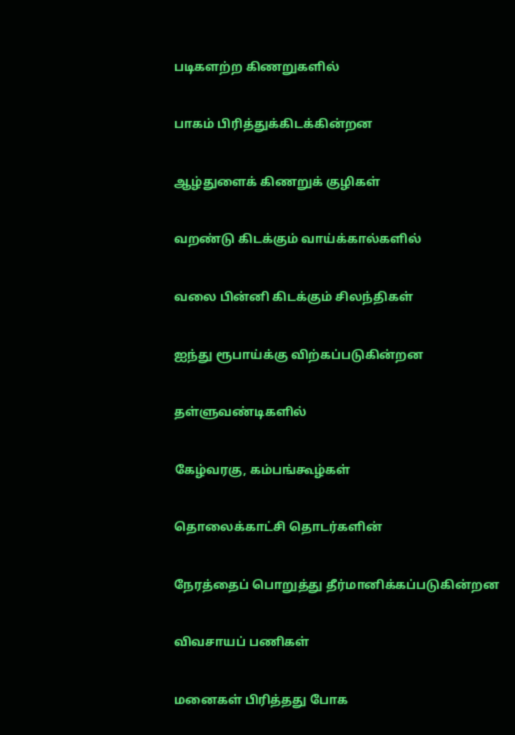படிகளற்ற கிணறுகளில்

பாகம் பிரித்துக்கிடக்கின்றன

ஆழ்துளைக் கிணறுக் குழிகள்

வறண்டு கிடக்கும் வாய்க்கால்களில்

வலை பின்னி கிடக்கும் சிலந்திகள்

ஐந்து ரூபாய்க்கு விற்கப்படுகின்றன

தள்ளுவண்டிகளில்

கேழ்வரகு, கம்பங்கூழ்கள்

தொலைக்காட்சி தொடர்களின்

நேரத்தைப் பொறுத்து தீர்மானிக்கப்படுகின்றன

விவசாயப் பணிகள்

மனைகள் பிரித்தது போக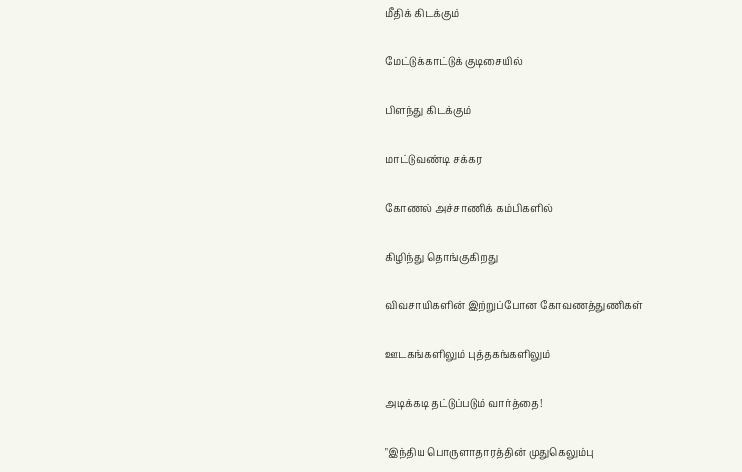மீதிக் கிடக்கும்

மேட்டுக்காட்டுக் குடிசையில்

பிளந்து கிடக்கும்

மாட்டுவண்டி சக்கர

கோணல் அச்சாணிக் கம்பிகளில்

கிழிந்து தொங்குகிறது

விவசாயிகளின் இற்றுப்போன கோவணத்துணிகள்

ஊடகங்களிலும் புத்தகங்களிலும்

அடிக்கடி தட்டுப்படும் வார்த்தை!

"இந்திய பொருளாதாரத்தின் முதுகெலும்பு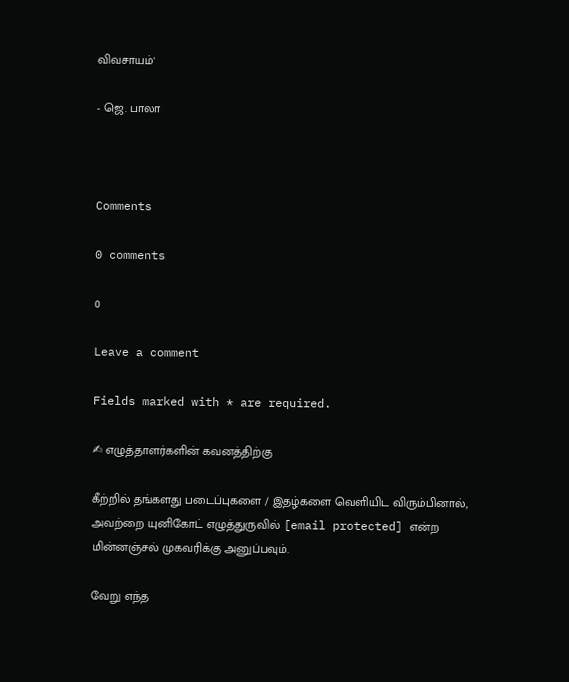விவசாயம்'

- ஜெ. பாலா



Comments

0 comments

0

Leave a comment

Fields marked with * are required.

✍ எழுத்தாளர்களின் கவனத்திற்கு

கீற்றில் தங்களது படைப்புகளை / இதழ்களை வெளியிட விரும்பினால், அவற்றை யுனிகோட் எழுத்துருவில் [email protected] என்ற மின்னஞ்சல் முகவரிக்கு அனுப்பவும்.

வேறு எந்த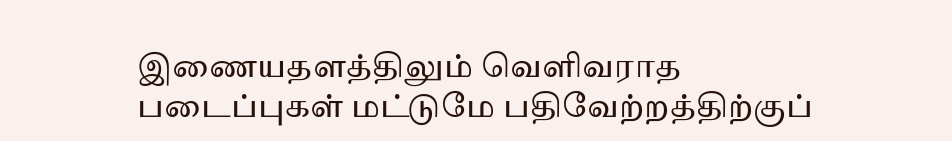இணையதளத்திலும் வெளிவராத படைப்புகள் மட்டுமே பதிவேற்றத்திற்குப்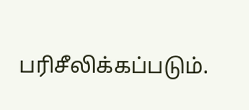பரிசீலிக்கப்படும்.